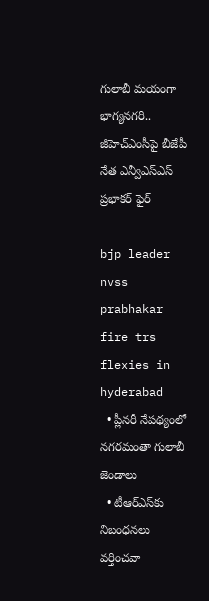గులాబీ మ‌యంగా భాగ్య‌న‌గ‌రి.. జీహెచ్ఎంసీపై బీజేపీ నేత ఎన్వీఎస్ఎస్ ప్రభాకర్ ఫైర్‌

bjp leader nvss prabhakar fire trs flexies in hyderabad
  • ప్లీన‌రీ నేప‌థ్యంలో న‌గ‌ర‌మంతా గులాబీ జెండాలు
  • టీఆర్ఎస్‌కు నిబంధ‌న‌లు వ‌ర్తించ‌వా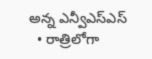అన్న ఎన్వీఎస్ఎస్‌
  • రాత్రిలోగా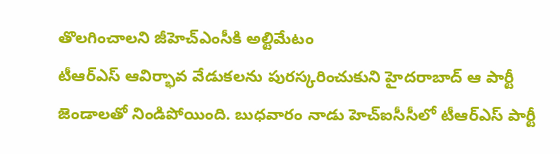తొల‌గించాల‌ని జీహెచ్ఎంసీకి అల్టిమేటం
టీఆర్ఎస్ ఆవిర్భావ వేడుక‌ల‌ను పుర‌స్క‌రించుకుని హైద‌రాబాద్ ఆ పార్టీ జెండాలతో నిండిపోయింది. బుధ‌వారం నాడు హెచ్ఐసీసీలో టీఆర్ఎస్ పార్టీ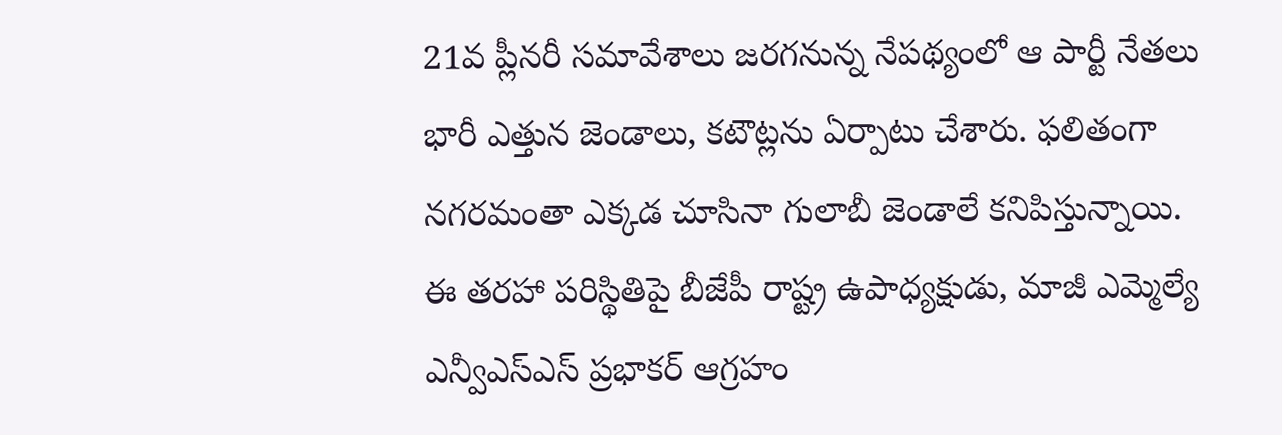21వ ప్లీన‌రీ స‌మావేశాలు జ‌ర‌గ‌నున్న నేప‌థ్యంలో ఆ పార్టీ నేత‌లు భారీ ఎత్తున జెండాలు, క‌టౌట్ల‌ను ఏర్పాటు చేశారు. ఫ‌లితంగా న‌గ‌ర‌మంతా ఎక్క‌డ చూసినా గులాబీ జెండాలే క‌నిపిస్తున్నాయి. ఈ త‌ర‌హా ప‌రిస్థితిపై బీజేపీ రాష్ట్ర ఉపాధ్యక్షుడు, మాజీ ఎమ్మెల్యే ఎన్వీఎస్ఎస్ ప్ర‌భాక‌ర్ ఆగ్ర‌హం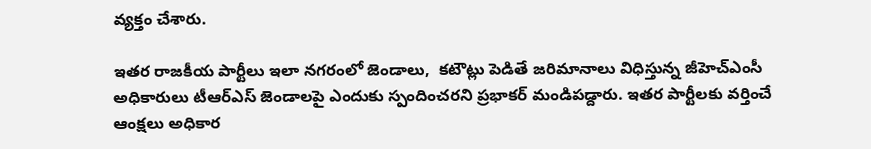వ్య‌క్తం చేశారు.

ఇతర రాజకీయ పార్టీలు ఇలా న‌గ‌రంలో జెండాలు,  క‌టౌట్లు పెడితే జ‌రిమానాలు విధిస్తున్న జీహెచ్ఎంసీ అధికారులు టీఆర్ఎస్ జెండాల‌పై ఎందుకు స్పందించ‌ర‌ని ప్ర‌భాక‌ర్ మండిప‌డ్దారు. ఇత‌ర పార్టీల‌కు వ‌ర్తించే ఆంక్ష‌లు అధికార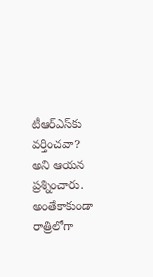టీఆర్ఎస్‌కు వ‌ర్తించ‌వా? అని ఆయ‌న ప్ర‌శ్నించారు. అంతేకాకుండా రాత్రిలోగా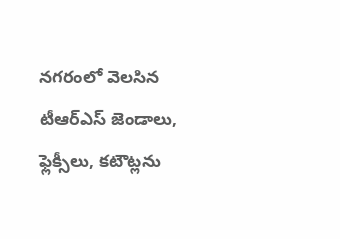న‌గ‌రంలో వెల‌సిన టీఆర్ఎస్ జెండాలు, ఫ్లెక్సీలు, క‌టౌట్ల‌ను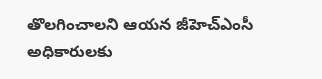తొల‌గించాల‌ని ఆయ‌న జీహెచ్ఎంసీ అధికారులకు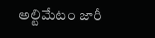అల్టిమేటం జారీ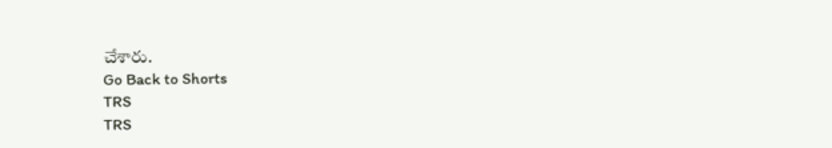చేశారు.
Go Back to Shorts
TRS
TRS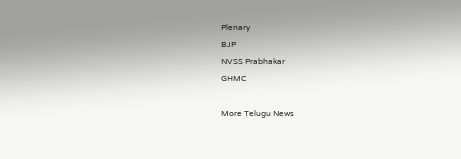Plenary
BJP
NVSS Prabhakar
GHMC

More Telugu News